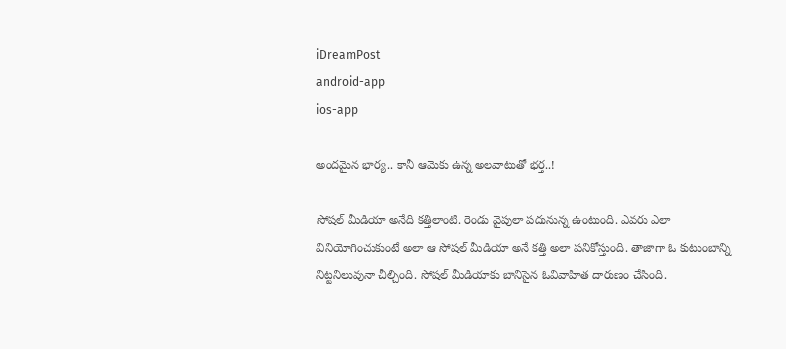iDreamPost
android-app
ios-app

అందమైన భార్య.. కానీ ఆమెకు ఉన్న అలవాటుతో భర్త..!

సోషల్ మీడియా అనేది కత్తిలాంటి. రెండు వైపులా పదునున్న ఉంటుంది. ఎవరు ఎలా వినియోగించుకుంటే అలా ఆ సోషల్ మీడియా అనే కత్తి అలా పనికోస్తుంది. తాజాగా ఓ కుటుంబాన్ని నిట్టనిలువునా చీల్చింది. సోషల్ మీడియాకు బానిసైన ఓవివాహిత దారుణం చేసింది.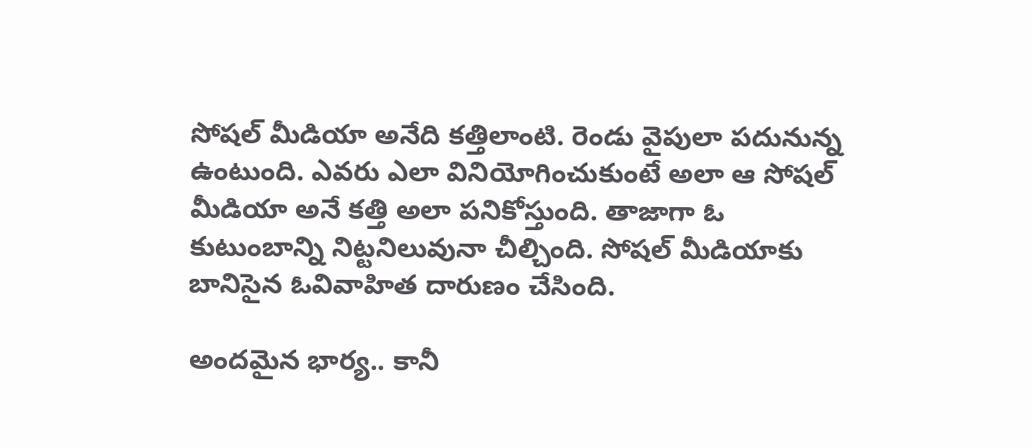సోషల్ మీడియా అనేది కత్తిలాంటి. రెండు వైపులా పదునున్న ఉంటుంది. ఎవరు ఎలా వినియోగించుకుంటే అలా ఆ సోషల్ మీడియా అనే కత్తి అలా పనికోస్తుంది. తాజాగా ఓ కుటుంబాన్ని నిట్టనిలువునా చీల్చింది. సోషల్ మీడియాకు బానిసైన ఓవివాహిత దారుణం చేసింది.

అందమైన భార్య.. కానీ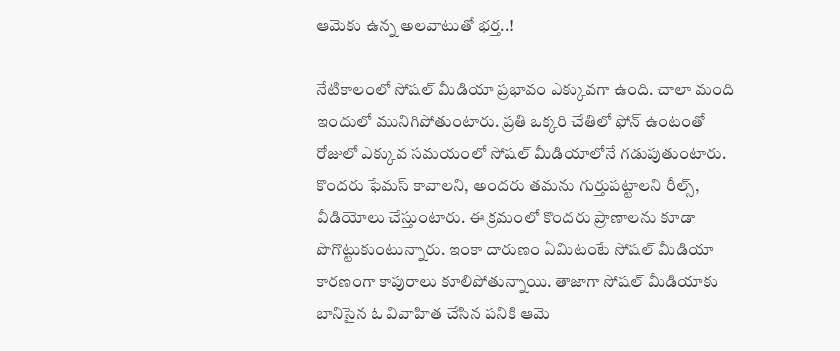ఆమెకు ఉన్న అలవాటుతో భర్త..!

నేటికాలంలో సోషల్ మీడియా ప్రభావం ఎక్కువగా ఉంది. చాలా మంది ఇందులో మునిగిపోతుంటారు. ప్రతి ఒక్కరి చేతిలో ఫోన్ ఉంటంతో రోజులో ఎక్కువ సమయంలో సోషల్ మీడియాలోనే గడుపుతుంటారు. కొందరు ఫేమస్ కావాలని, అందరు తమను గుర్తుపట్టాలని రీల్స్, వీడియోలు చేస్తుంటారు. ఈ క్రమంలో కొందరు ప్రాణాలను కూడా పొగొట్టుకుంటున్నారు. ఇంకా దారుణం ఏమిటంటే సోషల్ మీడియా కారణంగా కాపురాలు కూలిపోతున్నాయి. తాజాగా సోషల్ మీడియాకు బానిసైన ఓ వివాహిత చేసిన పనికి ఆమె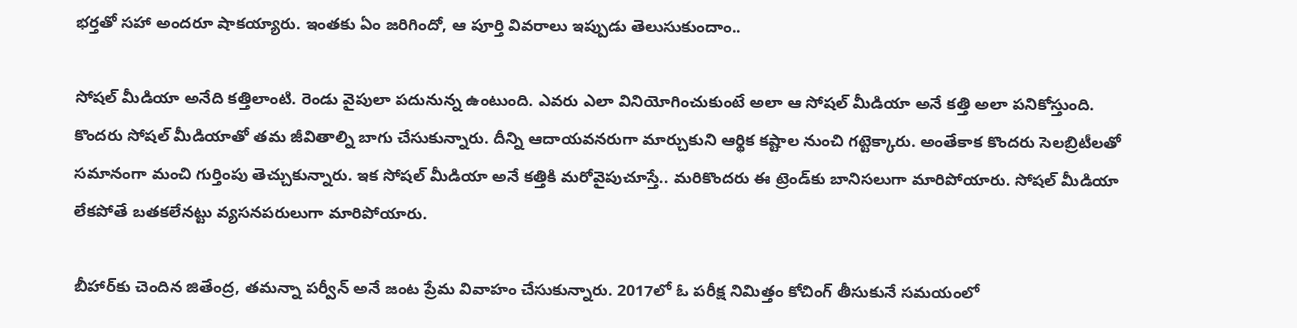భర్తతో సహా అందరూ షాకయ్యారు. ఇంతకు ఏం జరిగిందో, ఆ పూర్తి వివరాలు ఇప్పుడు తెలుసుకుందాం..

సోషల్ మీడియా అనేది కత్తిలాంటి. రెండు వైపులా పదునున్న ఉంటుంది. ఎవరు ఎలా వినియోగించుకుంటే అలా ఆ సోషల్ మీడియా అనే కత్తి అలా పనికోస్తుంది. కొందరు సోషల్ మీడియాతో తమ జీవితాల్ని బాగు చేసుకున్నారు. దీన్ని ఆదాయవనరుగా మార్చుకుని ఆర్థిక కష్టాల నుంచి గట్టెక్కారు. అంతేకాక కొందరు సెలబ్రిటీలతో సమానంగా మంచి గుర్తింపు తెచ్చుకున్నారు. ఇక సోషల్ మీడియా అనే కత్తికి మరోవైపుచూస్తే.. మరికొందరు ఈ ట్రెండ్‌కు బానిసలుగా మారిపోయారు. సోషల్ మీడియా లేకపోతే బతకలేనట్టు వ్యసనపరులుగా మారిపోయారు.

బీహార్‌కు చెందిన జితేంద్ర, తమన్నా పర్వీన్‌ అనే జంట ప్రేమ వివాహం చేసుకున్నారు. 2017లో ఓ పరీక్ష నిమిత్తం కోచింగ్ తీసుకునే సమయంలో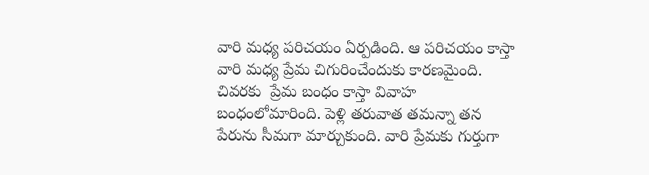వారి మధ్య పరిచయం ఏర్పడింది. ఆ పరిచయం కాస్తా వారి మధ్య ప్రేమ చిగురించేందుకు కారణమైంది. చివరకు  ప్రేమ బంధం కాస్తా వివాహ బంధంలోమారింది. పెళ్లి తరువాత తమన్నా తన పేరును సీమగా మార్చుకుంది. వారి ప్రేమకు గుర్తుగా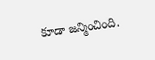కూడా జన్మించింది.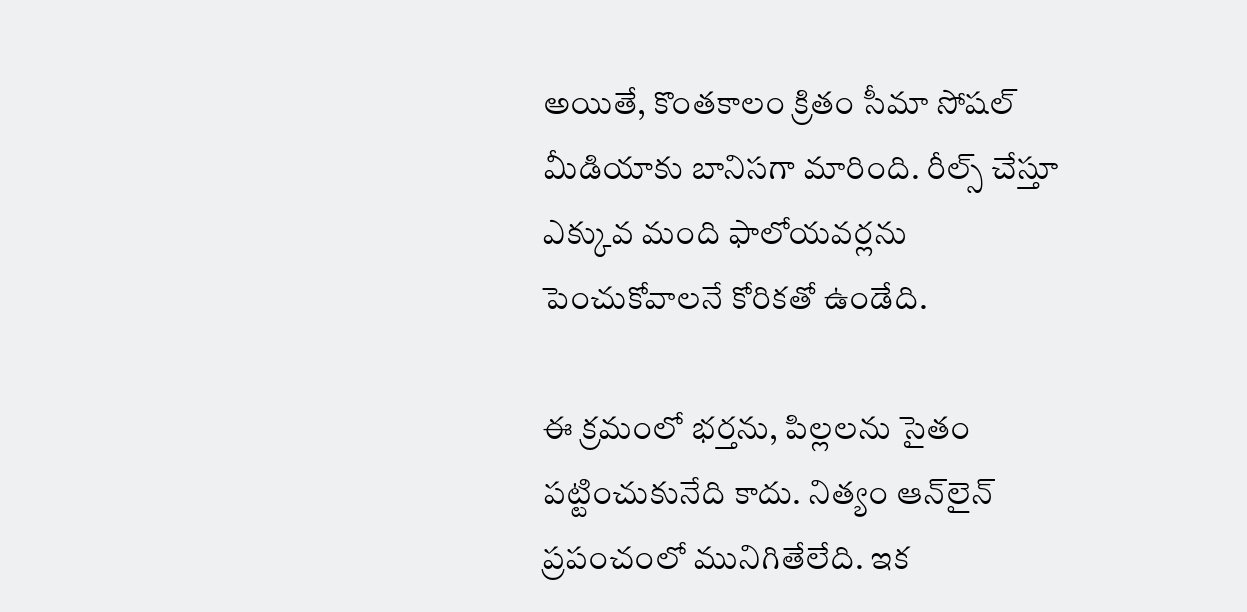అయితే, కొంతకాలం క్రితం సీమా సోషల్ మీడియాకు బానిసగా మారింది. రీల్స్ చేస్తూ ఎక్కువ మంది ఫాలోయవర్లను పెంచుకోవాలనే కోరికతో ఉండేది.

ఈ క్రమంలో భర్తను, పిల్లలను సైతం పట్టించుకునేది కాదు. నిత్యం ఆన్‌లైన్ ప్రపంచంలో మునిగితేలేది. ఇక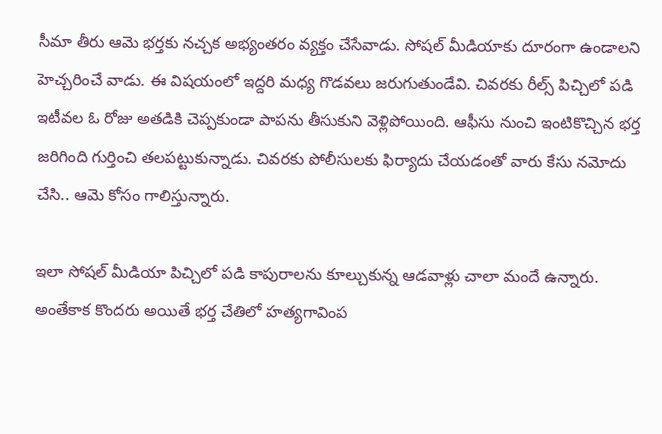సీమా తీరు ఆమె భర్తకు నచ్చక అభ్యంతరం వ్యక్తం చేసేవాడు. సోషల్ మీడియాకు దూరంగా ఉండాలని హెచ్చరించే వాడు. ఈ విషయంలో ఇద్దరి మధ్య గొడవలు జరుగుతుండేవి. చివరకు రీల్స్ పిచ్చిలో పడి ఇటీవల ఓ రోజు అతడికి చెప్పకుండా పాపను తీసుకుని వెళ్లిపోయింది. ఆఫీసు నుంచి ఇంటికొచ్చిన భర్త జరిగింది గుర్తించి తలపట్టుకున్నాడు. చివరకు పోలీసులకు ఫిర్యాదు చేయడంతో వారు కేసు నమోదు చేసి.. ఆమె కోసం గాలిస్తున్నారు.

ఇలా సోషల్ మీడియా పిచ్చిలో పడి కాపురాలను కూల్చుకున్న ఆడవాళ్లు చాలా మందే ఉన్నారు. అంతేకాక కొందరు అయితే భర్త చేతిలో హత్యగావింప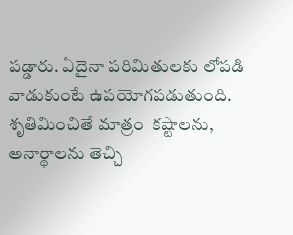పడ్డారు. ఏదైనా పరిమితులకు లోపడి వాడుకుంటే ఉపయోగపడుతుంది. శృతిమించితే మాత్రం  కష్టాలను, అనార్థాలను తెచ్చి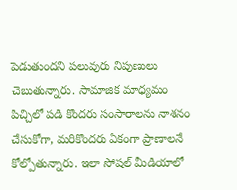పెడుతుందని పలువురు నిపుణులు చెబుతున్నారు. సామాజిక మాధ్యమం పిచ్చిలో పడి కొందరు సంసారాలను నాశనం చేసుకోగా, మరికొందరు ఏకంగా ప్రాణాలనే కోల్పోతున్నారు. ఇలా సోషల్ మీడియాలో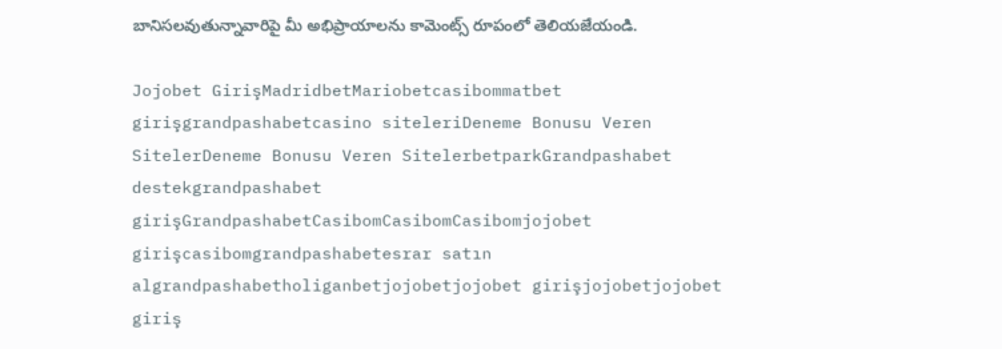బానిసలవుతున్నావారిపై మీ అభిప్రాయాలను కామెంట్స్ రూపంలో తెలియజేయండి.

Jojobet GirişMadridbetMariobetcasibommatbet girişgrandpashabetcasino siteleriDeneme Bonusu Veren SitelerDeneme Bonusu Veren SitelerbetparkGrandpashabet destekgrandpashabet girişGrandpashabetCasibomCasibomCasibomjojobet girişcasibomgrandpashabetesrar satın algrandpashabetholiganbetjojobetjojobet girişjojobetjojobet giriş